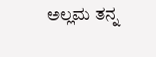ಅಲ್ಲಮ ತನ್ನ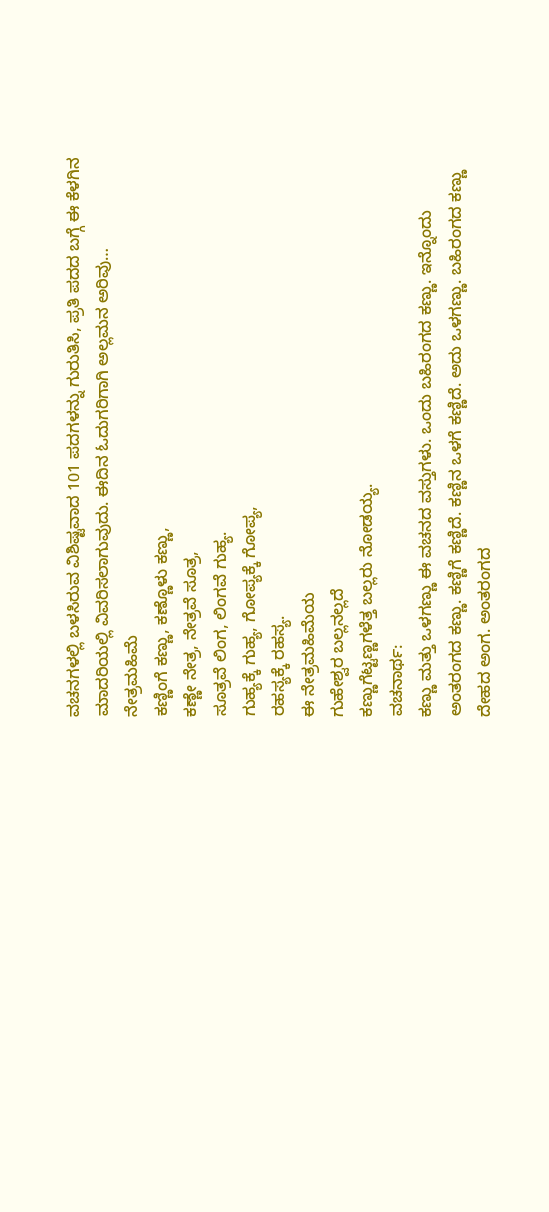ವಚನಗಳಲ್ಲಿ ಬಳಸಿರುವ ವಿಶಿಷ್ಟವಾದ 101 ಪದಗಳನ್ನು ಗುರುತಿಸಿ, ಪ್ರತಿ ಪದದ ಬಗ್ಗೆ ಈ ಕೆಳಗಿನ ಮಾದರಿಯಲ್ಲಿ ವಿವರಿಸಲಾಗುವುದು. ಈದಿನ ಓದುಗರಿಗಾಗಿ ಅಲ್ಲಮನ ಅರಿವು…
ನೇತ್ರಮಹಿಮೆ
ಕಣ್ಣಿಂಗೆ ಕಣ್ಣು, ಕಣ್ಣೊಳು ಕಣ್ಣು,
ಕಣ್ಣೇ ನೇತ್ರ, ನೇತ್ರವೆ ಸೂತ್ರ,
ಸೂತ್ರವೆ ಲಿಂಗ, ಲಿಂಗವೆ ಗುಹ್ಯ.
ಗುಹ್ಯಕ್ಕೆ ಗುಹ್ಯ, ಗೋಪ್ಯಕ್ಕೆ ಗೋಪ್ಯ,
ರಹಸ್ಯಕ್ಕೆ ರಹಸ್ಯ.
ಈ ನೇತ್ರಮಹಿಮೆಯ
ಗುಹೇಶ್ವರ ಬಲ್ಲನಲ್ಲದೆ
ಕಣ್ಣುಗೆಟ್ಟಣ್ಣಗಳೆತ್ತ ಬಲ್ಲರು ನೋಡಯ್ಯ.
ವಚನಾರ್ಥ:
ಕಣ್ಣು ಮತ್ತು ಒಳಗಣ್ಣು ಈ ವಚನದ ವಸ್ತುಗಳು. ಒಂದು ಬಹಿರಂಗದ ಕಣ್ಣು. ಇನ್ನೊಂದು ಅಂತರಂಗದ ಕಣ್ಣು. ಕಣ್ಣಿಗೆ ಕಣ್ಣಿದೆ. ಕಣ್ಣಿನ ಒಳಗೆ ಕಣ್ಣಿದೆ. ಅದು ಒಳಗಣ್ಣು. ಬಹಿರಂಗದ ಕಣ್ಣು ದೇಹದ ಅಂಗ. ಅಂತರಂಗದ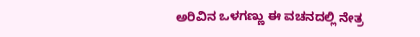ಅರಿವಿನ ಒಳಗಣ್ಣು ಈ ವಚನದಲ್ಲಿ ನೇತ್ರ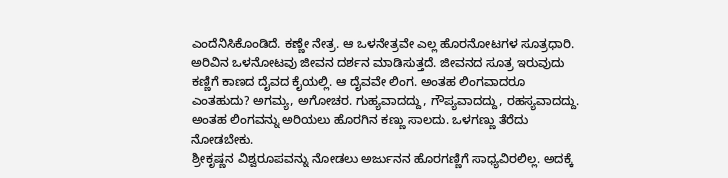ಎಂದೆನಿಸಿಕೊಂಡಿದೆ. ಕಣ್ಣೇ ನೇತ್ರ. ಆ ಒಳನೇತ್ರವೇ ಎಲ್ಲ ಹೊರನೋಟಗಳ ಸೂತ್ರಧಾರಿ. ಅರಿವಿನ ಒಳನೋಟವು ಜೀವನ ದರ್ಶನ ಮಾಡಿಸುತ್ತದೆ. ಜೀವನದ ಸೂತ್ರ ಇರುವುದು ಕಣ್ಣಿಗೆ ಕಾಣದ ದೈವದ ಕೈಯಲ್ಲಿ. ಆ ದೈವವೇ ಲಿಂಗ. ಅಂತಹ ಲಿಂಗವಾದರೂ ಎಂತಹುದು? ಅಗಮ್ಯ, ಅಗೋಚರ. ಗುಹ್ಯವಾದದ್ದು, ಗೌಪ್ಯವಾದದ್ದು, ರಹಸ್ಯವಾದದ್ದು. ಅಂತಹ ಲಿಂಗವನ್ನು ಅರಿಯಲು ಹೊರಗಿನ ಕಣ್ಣು ಸಾಲದು. ಒಳಗಣ್ಣು ತೆರೆದು ನೋಡಬೇಕು.
ಶ್ರೀಕೃಷ್ಣನ ವಿಶ್ವರೂಪವನ್ನು ನೋಡಲು ಅರ್ಜುನನ ಹೊರಗಣ್ಣಿಗೆ ಸಾಧ್ಯವಿರಲಿಲ್ಲ. ಅದಕ್ಕೆ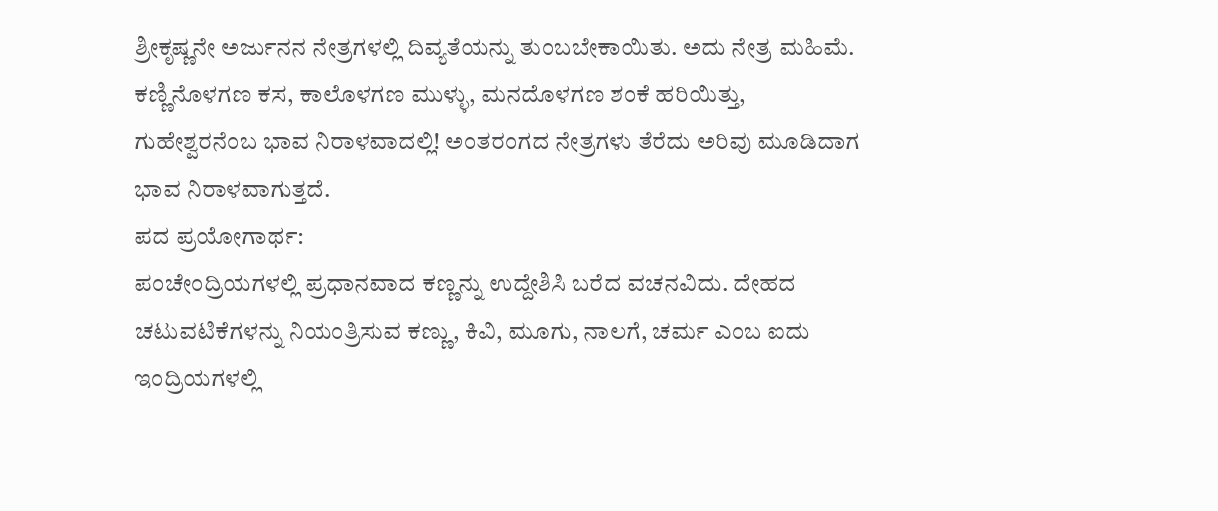ಶ್ರೀಕೃಷ್ಣನೇ ಅರ್ಜುನನ ನೇತ್ರಗಳಲ್ಲಿ ದಿವ್ಯತೆಯನ್ನು ತುಂಬಬೇಕಾಯಿತು. ಅದು ನೇತ್ರ ಮಹಿಮೆ. ಕಣ್ಣಿನೊಳಗಣ ಕಸ, ಕಾಲೊಳಗಣ ಮುಳ್ಳು, ಮನದೊಳಗಣ ಶಂಕೆ ಹರಿಯಿತ್ತು, ಗುಹೇಶ್ವರನೆಂಬ ಭಾವ ನಿರಾಳವಾದಲ್ಲಿ! ಅಂತರಂಗದ ನೇತ್ರಗಳು ತೆರೆದು ಅರಿವು ಮೂಡಿದಾಗ ಭಾವ ನಿರಾಳವಾಗುತ್ತದೆ.
ಪದ ಪ್ರಯೋಗಾರ್ಥ:
ಪಂಚೇಂದ್ರಿಯಗಳಲ್ಲಿ ಪ್ರಧಾನವಾದ ಕಣ್ಣನ್ನು ಉದ್ದೇಶಿಸಿ ಬರೆದ ವಚನವಿದು. ದೇಹದ ಚಟುವಟಿಕೆಗಳನ್ನು ನಿಯಂತ್ರಿಸುವ ಕಣ್ಣು, ಕಿವಿ, ಮೂಗು, ನಾಲಗೆ, ಚರ್ಮ ಎಂಬ ಐದು ಇಂದ್ರಿಯಗಳಲ್ಲಿ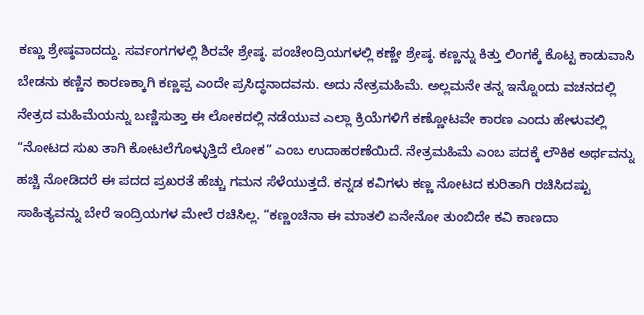ಕಣ್ಣು ಶ್ರೇಷ್ಠವಾದದ್ದು. ಸರ್ವಂಗಗಳಲ್ಲಿ ಶಿರವೇ ಶ್ರೇಷ್ಠ. ಪಂಚೇಂದ್ರಿಯಗಳಲ್ಲಿ ಕಣ್ಣೇ ಶ್ರೇಷ್ಠ. ಕಣ್ಣನ್ನು ಕಿತ್ತು ಲಿಂಗಕ್ಕೆ ಕೊಟ್ಟ ಕಾಡುವಾಸಿ ಬೇಡನು ಕಣ್ಣಿನ ಕಾರಣಕ್ಕಾಗಿ ಕಣ್ಣಪ್ಪ ಎಂದೇ ಪ್ರಸಿದ್ಧನಾದವನು. ಅದು ನೇತ್ರಮಹಿಮೆ. ಅಲ್ಲಮನೇ ತನ್ನ ಇನ್ನೊಂದು ವಚನದಲ್ಲಿ ನೇತ್ರದ ಮಹಿಮೆಯನ್ನು ಬಣ್ಣಿಸುತ್ತಾ ಈ ಲೋಕದಲ್ಲಿ ನಡೆಯುವ ಎಲ್ಲಾ ಕ್ರಿಯೆಗಳಿಗೆ ಕಣ್ಣೋಟವೇ ಕಾರಣ ಎಂದು ಹೇಳುವಲ್ಲಿ “ನೋಟದ ಸುಖ ತಾಗಿ ಕೋಟಲೆಗೊಳ್ಳುತ್ತಿದೆ ಲೋಕ” ಎಂಬ ಉದಾಹರಣೆಯಿದೆ. ನೇತ್ರಮಹಿಮೆ ಎಂಬ ಪದಕ್ಕೆ ಲೌಕಿಕ ಅರ್ಥವನ್ನು ಹಚ್ಚಿ ನೋಡಿದರೆ ಈ ಪದದ ಪ್ರಖರತೆ ಹೆಚ್ಚು ಗಮನ ಸೆಳೆಯುತ್ತದೆ. ಕನ್ನಡ ಕವಿಗಳು ಕಣ್ಣ ನೋಟದ ಕುರಿತಾಗಿ ರಚಿಸಿದಷ್ಟು ಸಾಹಿತ್ಯವನ್ನು ಬೇರೆ ಇಂದ್ರಿಯಗಳ ಮೇಲೆ ರಚಿಸಿಲ್ಲ. “ಕಣ್ಣಂಚಿನಾ ಈ ಮಾತಲಿ ಏನೇನೋ ತುಂಬಿದೇ ಕವಿ ಕಾಣದಾ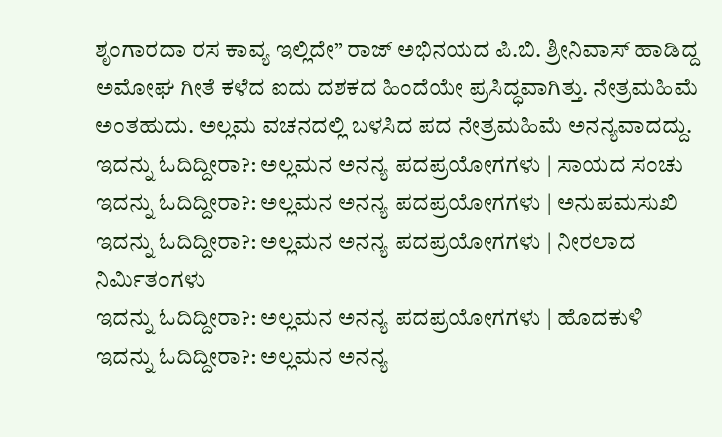ಶೃಂಗಾರದಾ ರಸ ಕಾವ್ಯ ಇಲ್ಲಿದೇ” ರಾಜ್ ಅಭಿನಯದ ಪಿ.ಬಿ. ಶ್ರೀನಿವಾಸ್ ಹಾಡಿದ್ದ ಅಮೋಘ ಗೀತೆ ಕಳೆದ ಐದು ದಶಕದ ಹಿಂದೆಯೇ ಪ್ರಸಿದ್ಧವಾಗಿತ್ತು. ನೇತ್ರಮಹಿಮೆ ಅಂತಹುದು. ಅಲ್ಲಮ ವಚನದಲ್ಲಿ ಬಳಸಿದ ಪದ ನೇತ್ರಮಹಿಮೆ ಅನನ್ಯವಾದದ್ದು.
ಇದನ್ನು ಓದಿದ್ದೀರಾ?: ಅಲ್ಲಮನ ಅನನ್ಯ ಪದಪ್ರಯೋಗಗಳು | ಸಾಯದ ಸಂಚು
ಇದನ್ನು ಓದಿದ್ದೀರಾ?: ಅಲ್ಲಮನ ಅನನ್ಯ ಪದಪ್ರಯೋಗಗಳು | ಅನುಪಮಸುಖಿ
ಇದನ್ನು ಓದಿದ್ದೀರಾ?: ಅಲ್ಲಮನ ಅನನ್ಯ ಪದಪ್ರಯೋಗಗಳು | ನೀರಲಾದ ನಿರ್ಮಿತಂಗಳು
ಇದನ್ನು ಓದಿದ್ದೀರಾ?: ಅಲ್ಲಮನ ಅನನ್ಯ ಪದಪ್ರಯೋಗಗಳು | ಹೊದಕುಳಿ
ಇದನ್ನು ಓದಿದ್ದೀರಾ?: ಅಲ್ಲಮನ ಅನನ್ಯ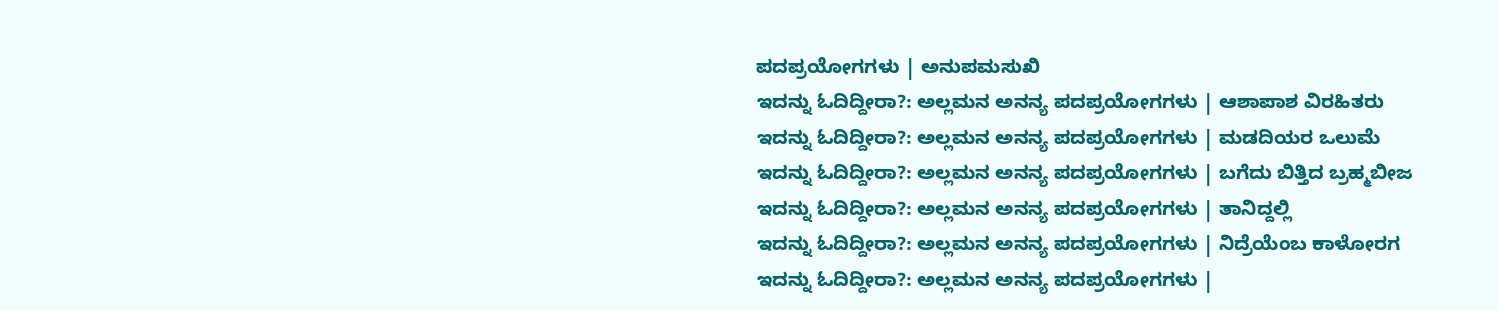ಪದಪ್ರಯೋಗಗಳು | ಅನುಪಮಸುಖಿ
ಇದನ್ನು ಓದಿದ್ದೀರಾ?: ಅಲ್ಲಮನ ಅನನ್ಯ ಪದಪ್ರಯೋಗಗಳು | ಆಶಾಪಾಶ ವಿರಹಿತರು
ಇದನ್ನು ಓದಿದ್ದೀರಾ?: ಅಲ್ಲಮನ ಅನನ್ಯ ಪದಪ್ರಯೋಗಗಳು | ಮಡದಿಯರ ಒಲುಮೆ
ಇದನ್ನು ಓದಿದ್ದೀರಾ?: ಅಲ್ಲಮನ ಅನನ್ಯ ಪದಪ್ರಯೋಗಗಳು | ಬಗೆದು ಬಿತ್ತಿದ ಬ್ರಹ್ಮಬೀಜ
ಇದನ್ನು ಓದಿದ್ದೀರಾ?: ಅಲ್ಲಮನ ಅನನ್ಯ ಪದಪ್ರಯೋಗಗಳು | ತಾನಿದ್ದಲ್ಲಿ
ಇದನ್ನು ಓದಿದ್ದೀರಾ?: ಅಲ್ಲಮನ ಅನನ್ಯ ಪದಪ್ರಯೋಗಗಳು | ನಿದ್ರೆಯೆಂಬ ಕಾಳೋರಗ
ಇದನ್ನು ಓದಿದ್ದೀರಾ?: ಅಲ್ಲಮನ ಅನನ್ಯ ಪದಪ್ರಯೋಗಗಳು |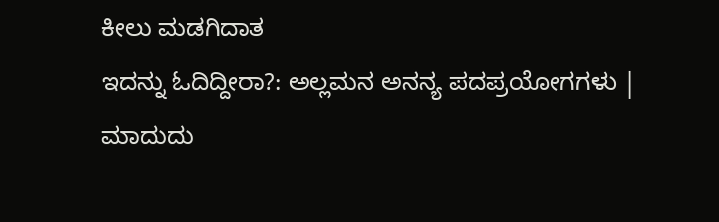ಕೀಲು ಮಡಗಿದಾತ
ಇದನ್ನು ಓದಿದ್ದೀರಾ?: ಅಲ್ಲಮನ ಅನನ್ಯ ಪದಪ್ರಯೋಗಗಳು | ಮಾದುದು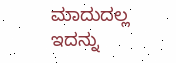ಮಾದುದಲ್ಲ
ಇದನ್ನು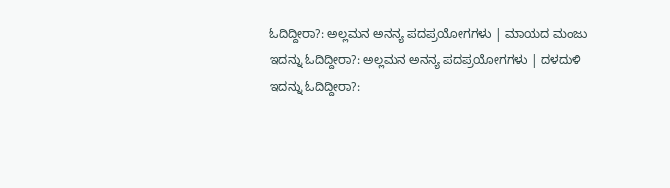ಓದಿದ್ದೀರಾ?: ಅಲ್ಲಮನ ಅನನ್ಯ ಪದಪ್ರಯೋಗಗಳು | ಮಾಯದ ಮಂಜು
ಇದನ್ನು ಓದಿದ್ದೀರಾ?: ಅಲ್ಲಮನ ಅನನ್ಯ ಪದಪ್ರಯೋಗಗಳು | ದಳದುಳಿ
ಇದನ್ನು ಓದಿದ್ದೀರಾ?: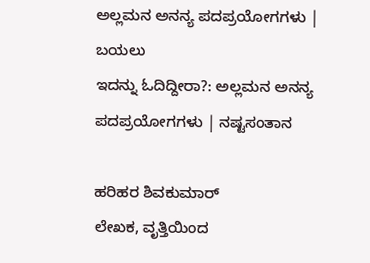ಅಲ್ಲಮನ ಅನನ್ಯ ಪದಪ್ರಯೋಗಗಳು | ಬಯಲು
ಇದನ್ನು ಓದಿದ್ದೀರಾ?: ಅಲ್ಲಮನ ಅನನ್ಯ ಪದಪ್ರಯೋಗಗಳು | ನಷ್ಟಸಂತಾನ

ಹರಿಹರ ಶಿವಕುಮಾರ್
ಲೇಖಕ, ವೃತ್ತಿಯಿಂದ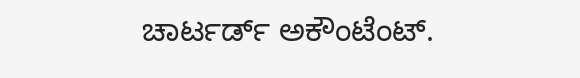ಚಾರ್ಟರ್ಡ್ ಅಕೌಂಟೆಂಟ್.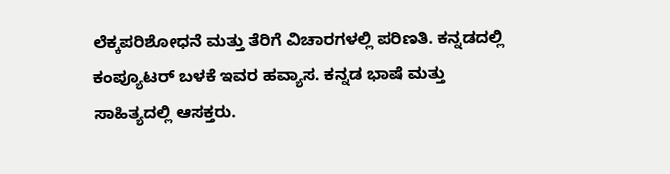ಲೆಕ್ಕಪರಿಶೋಧನೆ ಮತ್ತು ತೆರಿಗೆ ವಿಚಾರಗಳಲ್ಲಿ ಪರಿಣತಿ. ಕನ್ನಡದಲ್ಲಿ ಕಂಪ್ಯೂಟರ್ ಬಳಕೆ ಇವರ ಹವ್ಯಾಸ. ಕನ್ನಡ ಭಾಷೆ ಮತ್ತು ಸಾಹಿತ್ಯದಲ್ಲಿ ಆಸಕ್ತರು.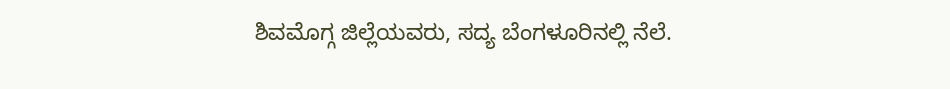ಶಿವಮೊಗ್ಗ ಜಿಲ್ಲೆಯವರು, ಸದ್ಯ ಬೆಂಗಳೂರಿನಲ್ಲಿ ನೆಲೆ.